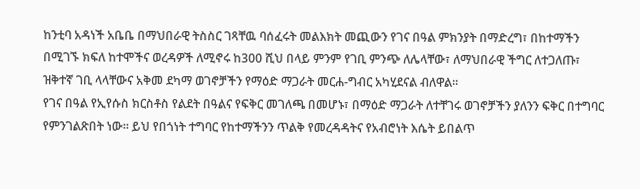ከንቲባ አዳነች አቤቤ በማህበራዊ ትስስር ገጻቸዉ ባሰፈሩት መልእክት መጪውን የገና በዓል ምክንያት በማድረግ፣ በከተማችን በሚገኙ ክፍለ ከተሞችና ወረዳዎች ለሚኖሩ ከ300 ሺህ በላይ ምንም የገቢ ምንጭ ለሌላቸው፣ ለማህበራዊ ችግር ለተጋለጡ፣ ዝቅተኛ ገቢ ላላቸውና አቅመ ደካማ ወገኖቻችን የማዕድ ማጋራት መርሐ-ግብር አካሂደናል ብለዋል፡፡
የገና በዓል የኢየሱስ ክርስቶስ የልደት በዓልና የፍቅር መገለጫ በመሆኑ፣ በማዕድ ማጋራት ለተቸገሩ ወገኖቻችን ያለንን ፍቅር በተግባር የምንገልጽበት ነው። ይህ የበጎነት ተግባር የከተማችንን ጥልቅ የመረዳዳትና የአብሮነት እሴት ይበልጥ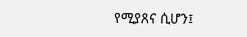የሚያጸና ሲሆን፤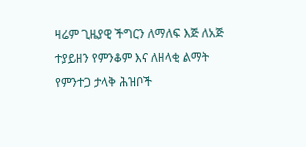ዛሬም ጊዜያዊ ችግርን ለማለፍ እጅ ለአጅ ተያይዘን የምንቆም እና ለዘላቂ ልማት የምንተጋ ታላቅ ሕዝቦች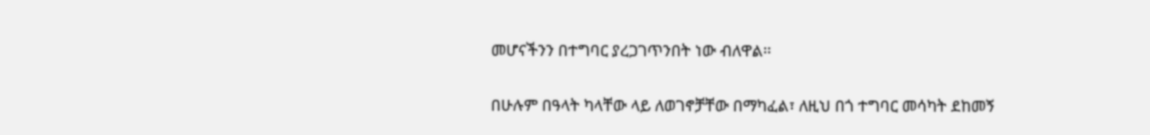መሆናችንን በተግባር ያረጋገጥንበት ነው ብለዋል፡፡

በሁሉም በዓላት ካላቸው ላይ ለወገኖቻቸው በማካፈል፣ ለዚህ በጎ ተግባር መሳካት ደከመኝ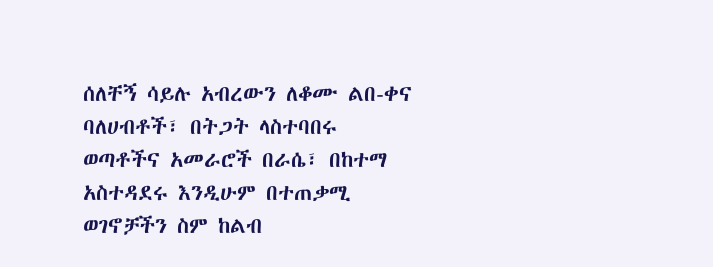ሰለቸኝ ሳይሉ አብረውን ለቆሙ ልበ-ቀና ባለሀብቶች፣ በትጋት ላስተባበሩ ወጣቶችና አመራሮች በራሴ፣ በከተማ አስተዳደሩ እንዲሁም በተጠቃሚ ወገኖቻችን ስም ከልብ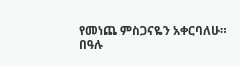የመነጨ ምስጋናዬን አቀርባለሁ።
በዓሉ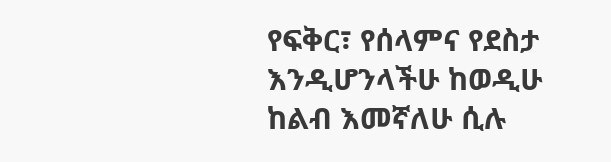የፍቅር፣ የሰላምና የደስታ እንዲሆንላችሁ ከወዲሁ ከልብ እመኛለሁ ሲሉ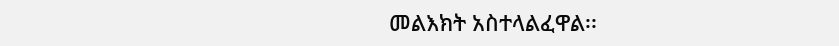መልእክት አስተላልፈዋል፡፡